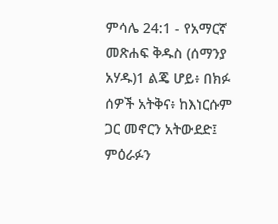ምሳሌ 24:1 - የአማርኛ መጽሐፍ ቅዱስ (ሰማንያ አሃዱ)1 ልጄ ሆይ፥ በክፉ ሰዎች አትቅና፥ ከእነርሱም ጋር መኖርን አትውደድ፤ ምዕራፉን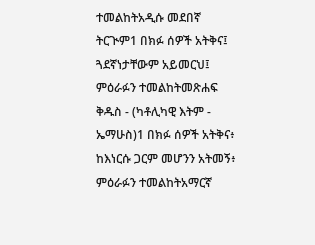ተመልከትአዲሱ መደበኛ ትርጒም1 በክፉ ሰዎች አትቅና፤ ጓደኛነታቸውም አይመርህ፤ ምዕራፉን ተመልከትመጽሐፍ ቅዱስ - (ካቶሊካዊ እትም - ኤማሁስ)1 በክፉ ሰዎች አትቅና፥ ከእነርሱ ጋርም መሆንን አትመኝ፥ ምዕራፉን ተመልከትአማርኛ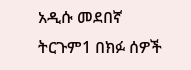አዲሱ መደበኛ ትርጉም1 በክፉ ሰዎች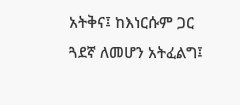አትቅና፤ ከእነርሱም ጋር ጓደኛ ለመሆን አትፈልግ፤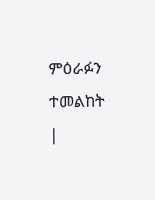ምዕራፉን ተመልከት |